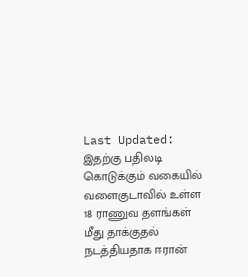Last Updated:
இதற்கு பதிலடி கொடுக்கும் வகையில் வளைகுடாவில் உள்ள 18 ராணுவ தளங்கள் மீது தாக்குதல் நடத்தியதாக ஈரான்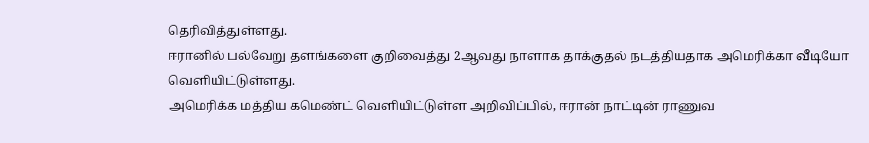தெரிவித்துள்ளது.
ஈரானில் பல்வேறு தளங்களை குறிவைத்து 2ஆவது நாளாக தாக்குதல் நடத்தியதாக அமெரிக்கா வீடியோ வெளியிட்டுள்ளது.
அமெரிக்க மத்திய கமெண்ட் வெளியிட்டுள்ள அறிவிப்பில், ஈரான் நாட்டின் ராணுவ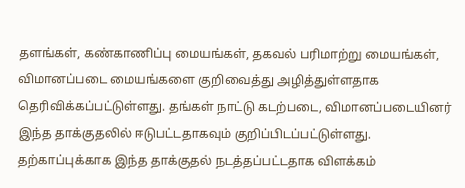தளங்கள், கண்காணிப்பு மையங்கள், தகவல் பரிமாற்று மையங்கள், விமானப்படை மையங்களை குறிவைத்து அழித்துள்ளதாக தெரிவிக்கப்பட்டுள்ளது. தங்கள் நாட்டு கடற்படை, விமானப்படையினர் இந்த தாக்குதலில் ஈடுபட்டதாகவும் குறிப்பிடப்பட்டுள்ளது. தற்காப்புக்காக இந்த தாக்குதல் நடத்தப்பட்டதாக விளக்கம்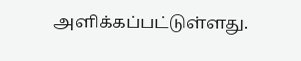அளிக்கப்பட்டுள்ளது.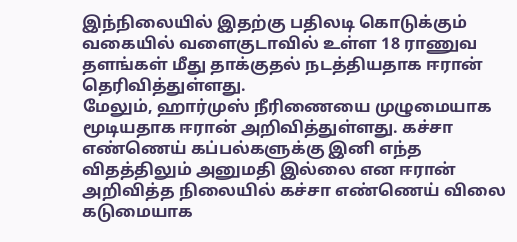இந்நிலையில் இதற்கு பதிலடி கொடுக்கும் வகையில் வளைகுடாவில் உள்ள 18 ராணுவ தளங்கள் மீது தாக்குதல் நடத்தியதாக ஈரான் தெரிவித்துள்ளது.
மேலும், ஹார்முஸ் நீரிணையை முழுமையாக மூடியதாக ஈரான் அறிவித்துள்ளது. கச்சா எண்ணெய் கப்பல்களுக்கு இனி எந்த விதத்திலும் அனுமதி இல்லை என ஈரான் அறிவித்த நிலையில் கச்சா எண்ணெய் விலை கடுமையாக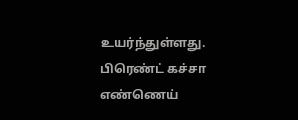உயர்ந்துள்ளது. பிரெண்ட் கச்சா எண்ணெய்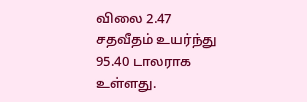விலை 2.47 சதவீதம் உயர்ந்து 95.40 டாலராக உள்ளது.